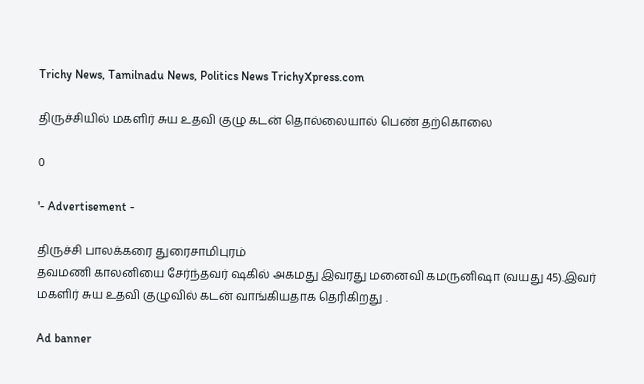Trichy News, Tamilnadu News, Politics News TrichyXpress.com

திருச்சியில் மகளிர் சுய உதவி குழு கடன் தொல்லையால் பெண் தற்கொலை

0

'- Advertisement -

திருச்சி பாலக்கரை துரைசாமிபுரம்
தவமணி காலனியை சேர்ந்தவர் ஷகில் அகமது இவரது மனைவி கமருனிஷா (வயது 45).இவர் மகளிர் சுய உதவி குழுவில் கடன் வாங்கியதாக தெரிகிறது .

Ad banner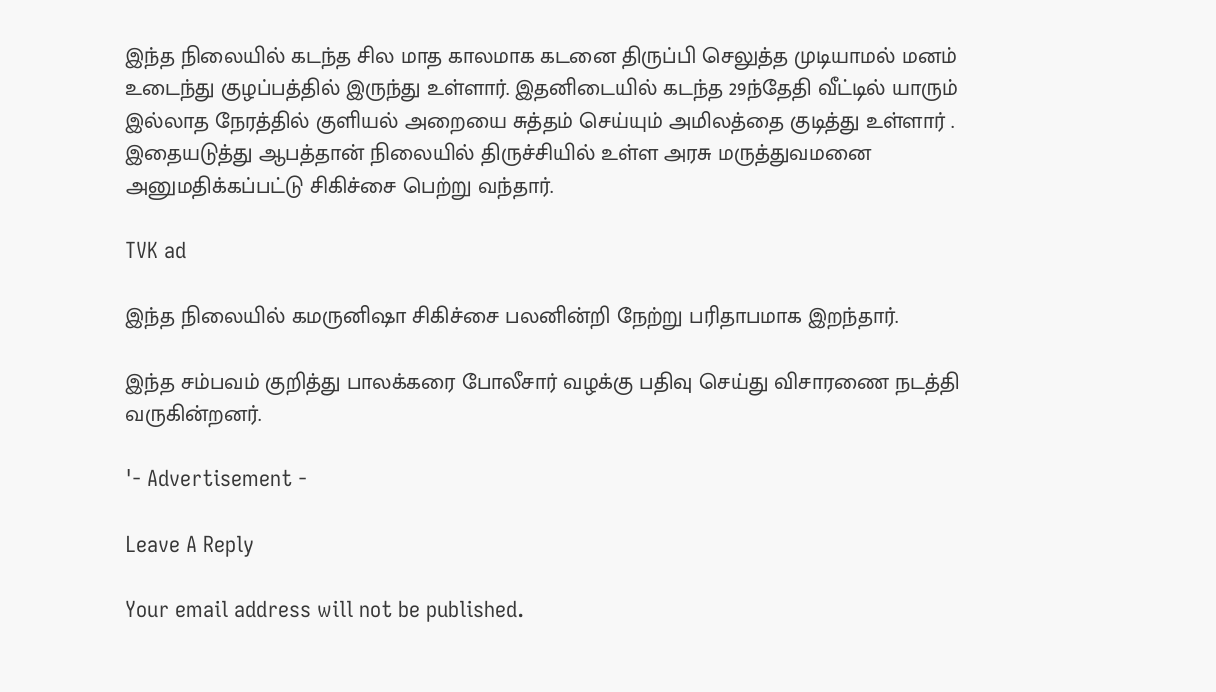இந்த நிலையில் கடந்த சில மாத காலமாக கடனை திருப்பி செலுத்த முடியாமல் மனம் உடைந்து குழப்பத்தில் இருந்து உள்ளார். இதனிடையில் கடந்த 29ந்தேதி வீட்டில் யாரும் இல்லாத நேரத்தில் குளியல் அறையை சுத்தம் செய்யும் அமிலத்தை குடித்து உள்ளார் . இதையடுத்து ஆபத்தான் நிலையில் திருச்சியில் உள்ள அரசு மருத்துவமனை
அனுமதிக்கப்பட்டு சிகிச்சை பெற்று வந்தார்.

TVK ad

இந்த நிலையில் கமருனிஷா சிகிச்சை பலனின்றி நேற்று பரிதாபமாக இறந்தார்.

இந்த சம்பவம் குறித்து பாலக்கரை போலீசார் வழக்கு பதிவு செய்து விசாரணை நடத்தி வருகின்றனர்.

'- Advertisement -

Leave A Reply

Your email address will not be published.